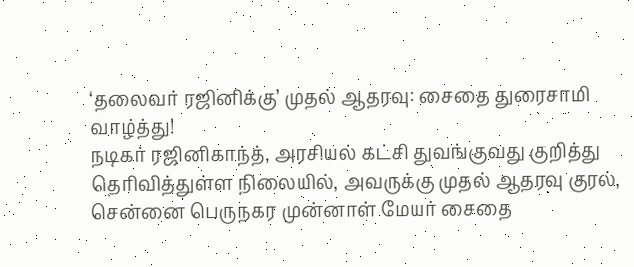‘தலைவர் ரஜினிக்கு’ முதல் ஆதரவு: சைதை துரைசாமி வாழ்த்து!
நடிகர் ரஜினிகாந்த், அரசியல் கட்சி துவங்குவது குறித்து தெரிவித்துள்ள நிலையில், அவருக்கு முதல் ஆதரவு குரல், சென்னை பெருநகர முன்னாள் மேயர் சைதை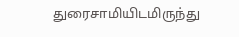துரைசாமியிடமிருந்து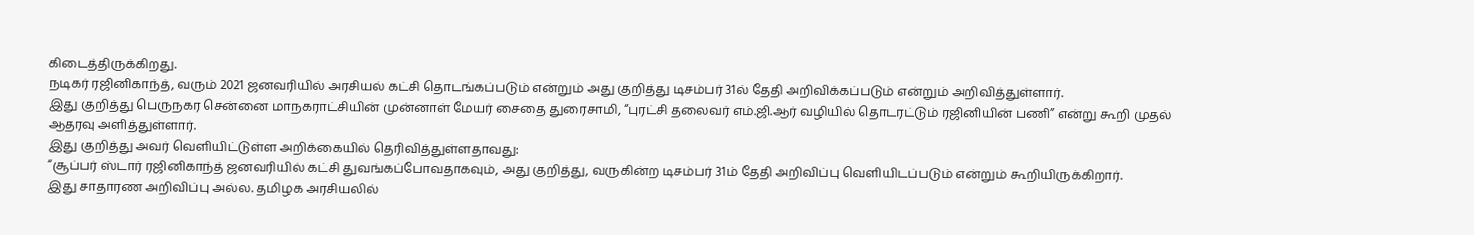கிடைத்திருக்கிறது.
நடிகர் ரஜினிகாந்த், வரும் 2021 ஜனவரியில் அரசியல் கட்சி தொடங்கப்படும் என்றும் அது குறித்து டிசம்பர் 31ல் தேதி அறிவிக்கப்படும் என்றும் அறிவித்துள்ளார்.
இது குறித்து பெருநகர சென்னை மாநகராட்சியின் முன்னாள் மேயர் சைதை துரைசாமி, “புரட்சி தலைவர் எம்.ஜி.ஆர் வழியில் தொடரட்டும் ரஜினியின் பணி” என்று கூறி முதல் ஆதரவு அளித்துள்ளார்.
இது குறித்து அவர் வெளியிட்டுள்ள அறிக்கையில் தெரிவித்துள்ளதாவது:
“சூப்பர் ஸ்டார் ரஜினிகாந்த் ஜனவரியில் கட்சி துவங்கப்போவதாகவும், அது குறித்து, வருகின்ற டிசம்பர் 31ம் தேதி அறிவிப்பு வெளியிடப்படும் என்றும் கூறியிருக்கிறார்.
இது சாதாரண அறிவிப்பு அல்ல. தமிழக அரசியலில்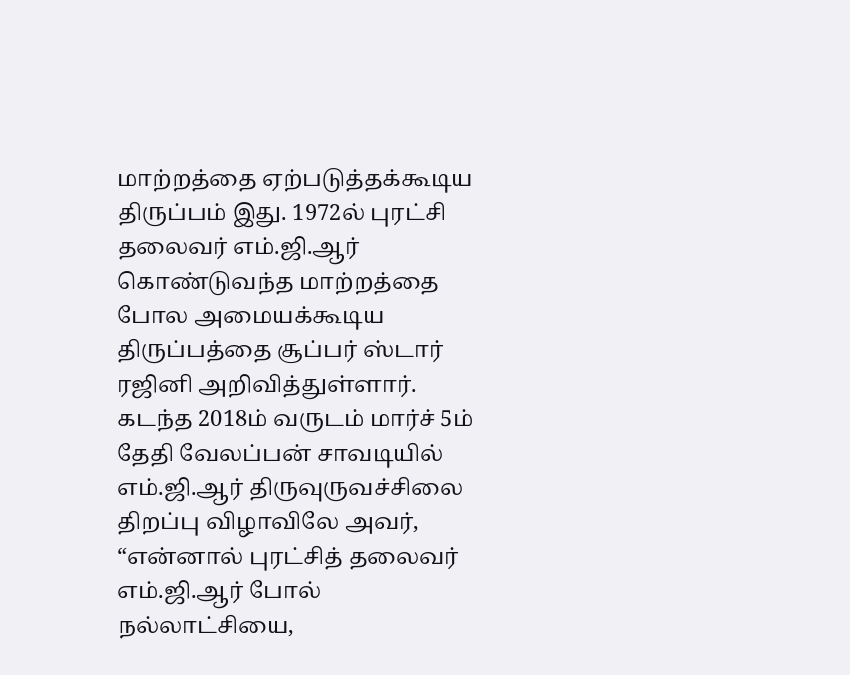மாற்றத்தை ஏற்படுத்தக்கூடிய திருப்பம் இது. 1972ல் புரட்சி தலைவர் எம்.ஜி.ஆர் கொண்டுவந்த மாற்றத்தை போல அமையக்கூடிய திருப்பத்தை சூப்பர் ஸ்டார் ரஜினி அறிவித்துள்ளார்.
கடந்த 2018ம் வருடம் மார்ச் 5ம் தேதி வேலப்பன் சாவடியில் எம்.ஜி.ஆர் திருவுருவச்சிலை திறப்பு விழாவிலே அவர், “என்னால் புரட்சித் தலைவர் எம்.ஜி.ஆர் போல் நல்லாட்சியை,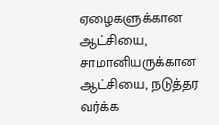ஏழைகளுக்கான ஆட்சியை, சாமானியருக்கான ஆட்சியை, நடுத்தர வர்க்க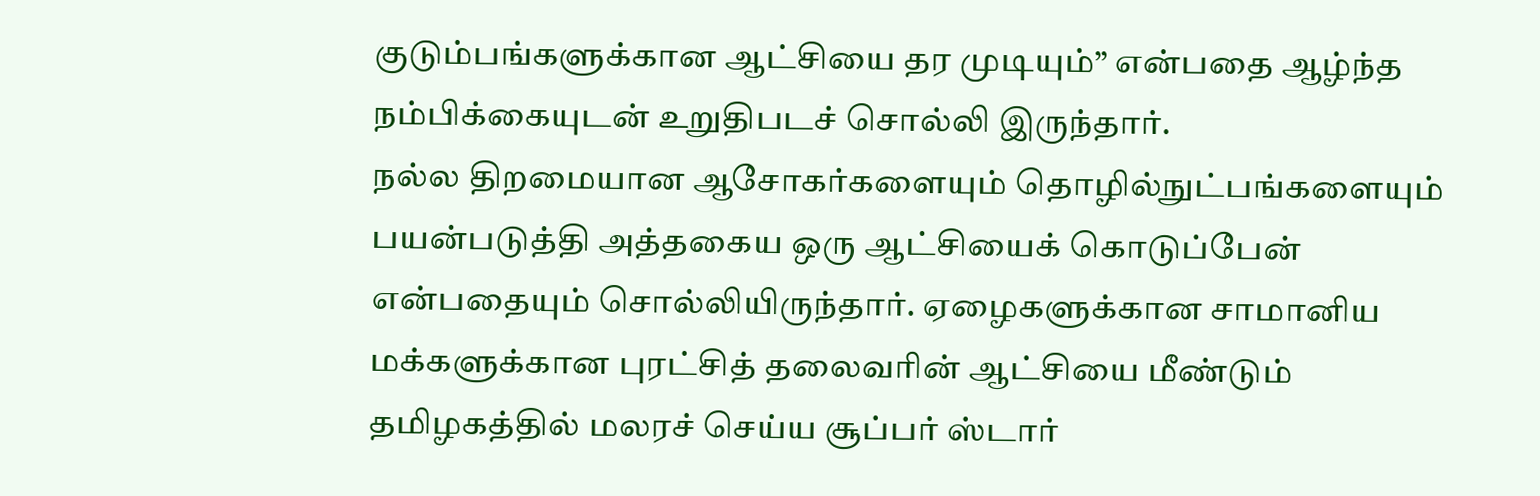குடும்பங்களுக்கான ஆட்சியை தர முடியும்” என்பதை ஆழ்ந்த நம்பிக்கையுடன் உறுதிபடச் சொல்லி இருந்தார்.
நல்ல திறமையான ஆசோகர்களையும் தொழில்நுட்பங்களையும் பயன்படுத்தி அத்தகைய ஒரு ஆட்சியைக் கொடுப்பேன் என்பதையும் சொல்லியிருந்தார். ஏழைகளுக்கான சாமானிய மக்களுக்கான புரட்சித் தலைவரின் ஆட்சியை மீண்டும் தமிழகத்தில் மலரச் செய்ய சூப்பர் ஸ்டார்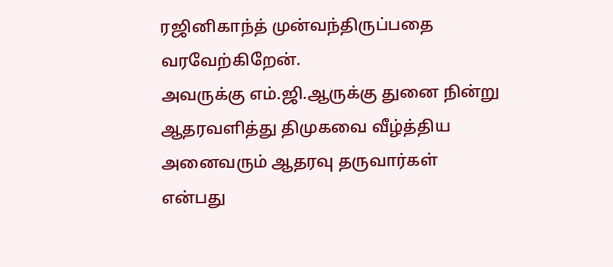ரஜினிகாந்த் முன்வந்திருப்பதை வரவேற்கிறேன்.
அவருக்கு எம்.ஜி.ஆருக்கு துனை நின்று ஆதரவளித்து திமுகவை வீழ்த்திய அனைவரும் ஆதரவு தருவார்கள் என்பது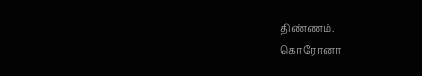திண்ணம்.
கொரோனா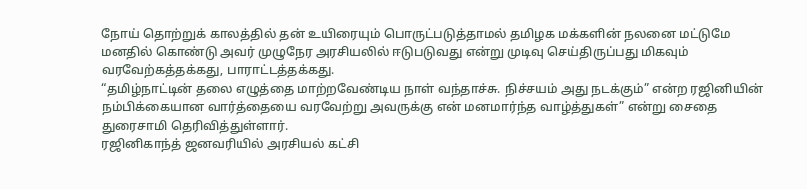நோய் தொற்றுக் காலத்தில் தன் உயிரையும் பொருட்படுத்தாமல் தமிழக மக்களின் நலனை மட்டுமே மனதில் கொண்டு அவர் முழுநேர அரசியலில் ஈடுபடுவது என்று முடிவு செய்திருப்பது மிகவும் வரவேற்கத்தக்கது, பாராட்டத்தக்கது.
“தமிழ்நாட்டின் தலை எழுத்தை மாற்றவேண்டிய நாள் வந்தாச்சு. நிச்சயம் அது நடக்கும்” என்ற ரஜினியின் நம்பிக்கையான வார்த்தையை வரவேற்று அவருக்கு என் மனமார்ந்த வாழ்த்துகள்” என்று சைதை துரைசாமி தெரிவித்துள்ளார்.
ரஜினிகாந்த் ஜனவரியில் அரசியல் கட்சி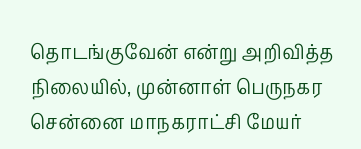தொடங்குவேன் என்று அறிவித்த நிலையில், முன்னாள் பெருநகர சென்னை மாநகராட்சி மேயர்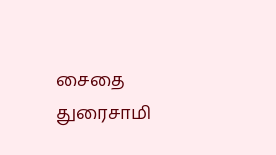சைதை துரைசாமி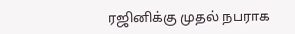ரஜினிக்கு முதல் நபராக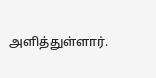அளித்துள்ளார்.